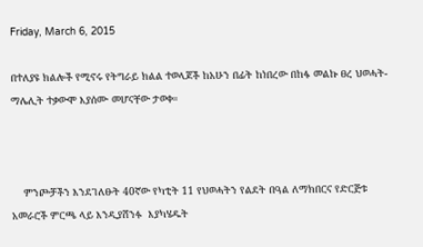Friday, March 6, 2015

በተለያዩ ክልሎች የሚኖሩ የትግራይ ክልል ተወላጆች ከአሁን በፊት ከነበረው በከፋ መልኩ ፀረ ህወሓት-ማሌሊት ተቃውሞ እያሰሙ መሆናቸው ታወቀ።



    ምንጮቻችን እንደገለፁት 40ኛው የካቲት 11 የህወሓትን የልደት በዓል ለማክበርና የድርጅቱ አመራሮች ምርጫ ላይ እንዲያሸንፉ  እያካሄዱት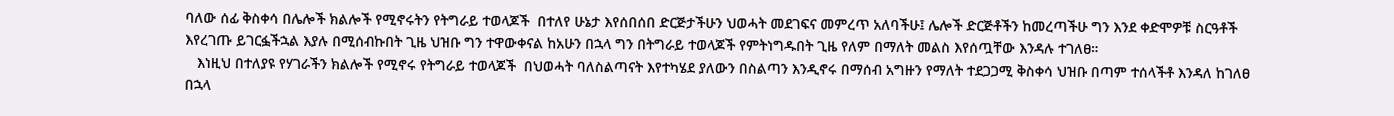ባለው ሰፊ ቅስቀሳ በሌሎች ክልሎች የሚኖሩትን የትግራይ ተወላጆች  በተለየ ሁኔታ እየሰበሰበ ድርጅታችሁን ህወሓት መደገፍና መምረጥ አለባችሁ፤ ሌሎች ድርጅቶችን ከመረጣችሁ ግን እንደ ቀድሞዎቹ ስርዓቶች እየረገጡ ይገርፏችኋል እያሉ በሚሰብኩበት ጊዜ ህዝቡ ግን ተዋውቀናል ከአሁን በኋላ ግን በትግራይ ተወላጆች የምትነግዱበት ጊዜ የለም በማለት መልስ እየሰጧቸው እንዳሉ ተገለፀ።
   እነዚህ በተለያዩ የሃገራችን ክልሎች የሚኖሩ የትግራይ ተወላጆች  በህወሓት ባለስልጣናት እየተካሄደ ያለውን በስልጣን እንዲኖሩ በማሰብ አግዙን የማለት ተደጋጋሚ ቅስቀሳ ህዝቡ በጣም ተሰላችቶ እንዳለ ከገለፀ በኋላ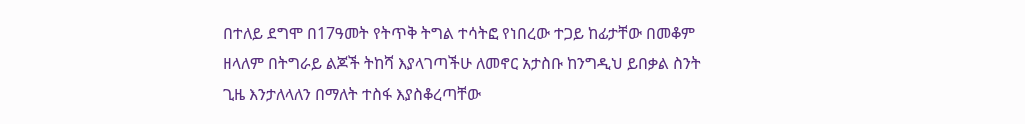በተለይ ደግሞ በ17ዓመት የትጥቅ ትግል ተሳትፎ የነበረው ተጋይ ከፊታቸው በመቆም ዘላለም በትግራይ ልጆች ትከሻ እያላገጣችሁ ለመኖር አታስቡ ከንግዲህ ይበቃል ስንት ጊዜ እንታለላለን በማለት ተስፋ እያስቆረጣቸው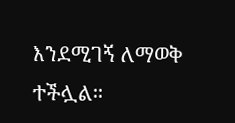እንደሚገኝ ለማወቅ ተችሏል።